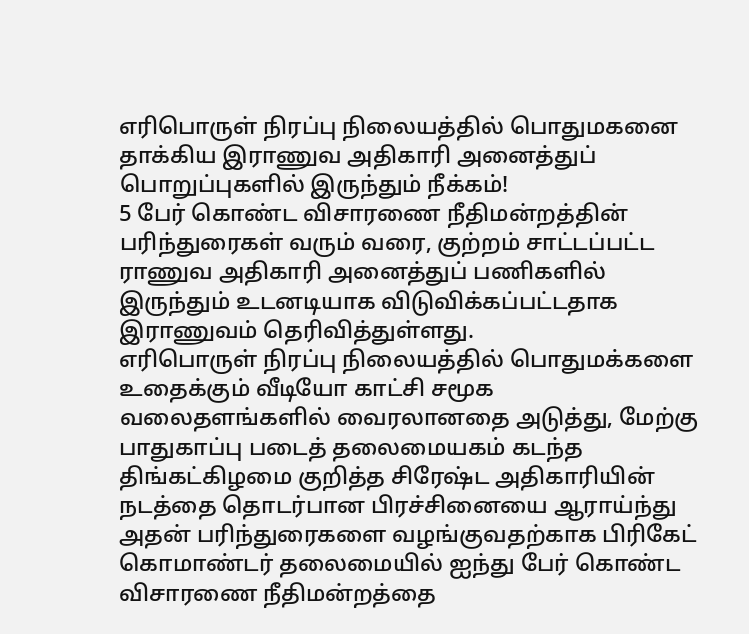எரிபொருள் நிரப்பு நிலையத்தில் பொதுமகனை தாக்கிய இராணுவ அதிகாரி அனைத்துப் பொறுப்புகளில் இருந்தும் நீக்கம்!
5 பேர் கொண்ட விசாரணை நீதிமன்றத்தின் பரிந்துரைகள் வரும் வரை, குற்றம் சாட்டப்பட்ட ராணுவ அதிகாரி அனைத்துப் பணிகளில் இருந்தும் உடனடியாக விடுவிக்கப்பட்டதாக இராணுவம் தெரிவித்துள்ளது.
எரிபொருள் நிரப்பு நிலையத்தில் பொதுமக்களை உதைக்கும் வீடியோ காட்சி சமூக வலைதளங்களில் வைரலானதை அடுத்து, மேற்கு பாதுகாப்பு படைத் தலைமையகம் கடந்த திங்கட்கிழமை குறித்த சிரேஷ்ட அதிகாரியின் நடத்தை தொடர்பான பிரச்சினையை ஆராய்ந்து அதன் பரிந்துரைகளை வழங்குவதற்காக பிரிகேட் கொமாண்டர் தலைமையில் ஐந்து பேர் கொண்ட விசாரணை நீதிமன்றத்தை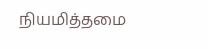நியமித்தமை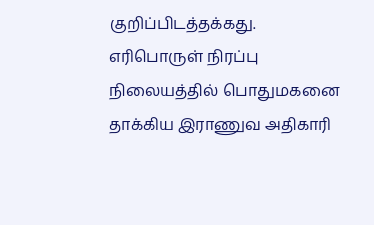குறிப்பிடத்தக்கது.
எரிபொருள் நிரப்பு நிலையத்தில் பொதுமகனை தாக்கிய இராணுவ அதிகாரி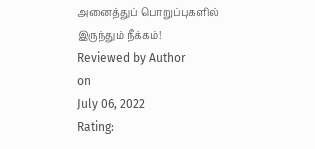அனைத்துப் பொறுப்புகளில் இருந்தும் நீக்கம்!
Reviewed by Author
on
July 06, 2022
Rating: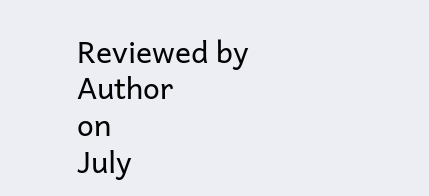Reviewed by Author
on
July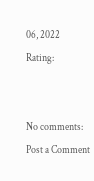06, 2022
Rating:


No comments:
Post a Comment